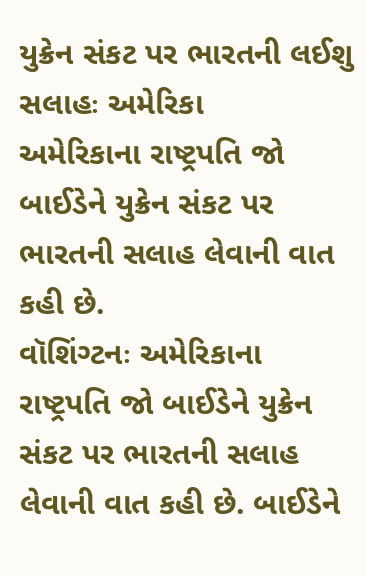યુક્રેન સંકટ પર ભારતની લઈશુ સલાહઃ અમેરિકા
અમેરિકાના રાષ્ટ્રપતિ જો બાઈડેને યુક્રેન સંકટ પર ભારતની સલાહ લેવાની વાત કહી છે.
વૉશિંગ્ટનઃ અમેરિકાના રાષ્ટ્રપતિ જો બાઈડેને યુક્રેન સંકટ પર ભારતની સલાહ લેવાની વાત કહી છે. બાઈડેને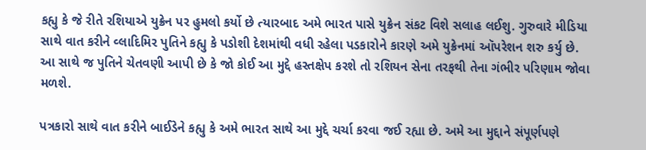કહ્યુ કે જે રીતે રશિયાએ યુક્રેન પર હુમલો કર્યો છે ત્યારબાદ અમે ભારત પાસે યુક્રેન સંકટ વિશે સલાહ લઈશુ. ગુરુવારે મીડિયા સાથે વાત કરીને વ્લાદિમિર પુતિને કહ્યુ કે પડોશી દેશમાંથી વધી રહેલા પડકારોને કારણે અમે યુક્રેનમાં ઑપરેશન શરુ કર્યુ છે. આ સાથે જ પુતિને ચેતવણી આપી છે કે જો કોઈ આ મુદ્દે હસ્તક્ષેપ કરશે તો રશિયન સેના તરફથી તેના ગંભીર પરિણામ જોવા મળશે.

પત્રકારો સાથે વાત કરીને બાઈડેને કહ્યુ કે અમે ભારત સાથે આ મુદ્દે ચર્ચા કરવા જઈ રહ્યા છે. અમે આ મુદ્દાને સંપૂર્ણપણે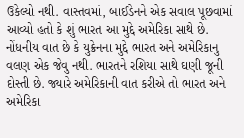ઉકેલ્યો નથી. વાસ્તવમાં, બાઈડેનને એક સવાલ પૂછવામાં આવ્યો હતો કે શું ભારત આ મુદ્દે અમેરિકા સાથે છે. નોંધનીય વાત છે કે યુક્રેનના મુદ્દે ભારત અને અમેરિકાનુ વલણ એક જેવુ નથી. ભારતને રશિયા સાથે ઘણી જૂની દોસ્તી છે. જ્યારે અમેરિકાની વાત કરીએ તો ભારત અને અમેરિકા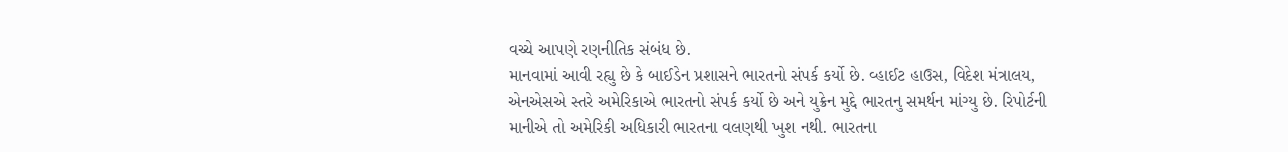વચ્ચે આપણે રણનીતિક સંબંધ છે.
માનવામાં આવી રહ્યુ છે કે બાઈડેન પ્રશાસને ભારતનો સંપર્ક કર્યો છે. વ્હાઈટ હાઉસ, વિદેશ મંત્રાલય, એનએસએ સ્તરે અમેરિકાએ ભારતનો સંપર્ક કર્યો છે અને યુક્રેન મુદ્દે ભારતનુ સમર્થન માંગ્યુ છે. રિપોર્ટની માનીએ તો અમેરિકી અધિકારી ભારતના વલણથી ખુશ નથી. ભારતના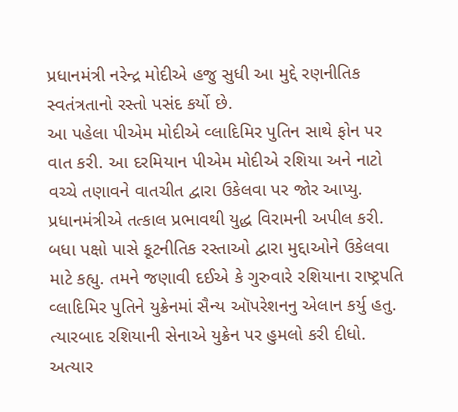પ્રધાનમંત્રી નરેન્દ્ર મોદીએ હજુ સુધી આ મુદ્દે રણનીતિક સ્વતંત્રતાનો રસ્તો પસંદ કર્યો છે.
આ પહેલા પીએમ મોદીએ વ્લાદિમિર પુતિન સાથે ફોન પર વાત કરી. આ દરમિયાન પીએમ મોદીએ રશિયા અને નાટો વચ્ચે તણાવને વાતચીત દ્વારા ઉકેલવા પર જોર આપ્યુ. પ્રધાનમંત્રીએ તત્કાલ પ્રભાવથી યુદ્ધ વિરામની અપીલ કરી. બધા પક્ષો પાસે કૂટનીતિક રસ્તાઓ દ્વારા મુદ્દાઓને ઉકેલવા માટે કહ્યુ. તમને જણાવી દઈએ કે ગુરુવારે રશિયાના રાષ્ટ્રપતિ વ્લાદિમિર પુતિને યુક્રેનમાં સૈન્ય ઑપરેશનનુ એલાન કર્યુ હતુ. ત્યારબાદ રશિયાની સેનાએ યુક્રેન પર હુમલો કરી દીધો. અત્યાર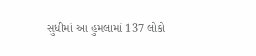સુધીમાં આ હુમલામાં 137 લોકો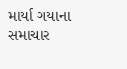માર્યા ગયાના સમાચાર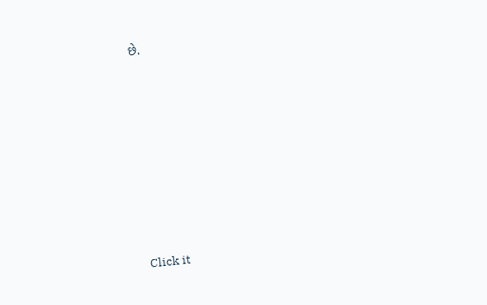છે.












Click it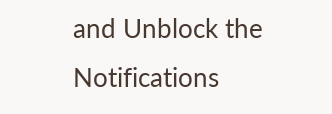and Unblock the Notifications